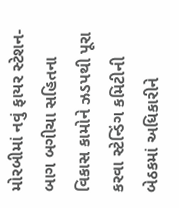મોરબીમાં નવું ફાયર સ્ટેશન-બાગ બગીચા સહિતના વિકાસ કામોને ઝડપથી પૂરા કરવા સ્ટેન્ડિંગ કમિટીની બેઠકમાં અધિકારીને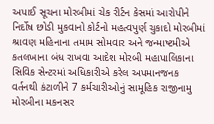અપાઈ સૂચના મોરબીમાં ચેક રીર્ટન કેસમાં આરોપીને નિર્દોષ છોડી મુકવાનો કોર્ટનો મહત્વપુર્ણ ચુકાદો મોરબીમાં શ્રાવણ મહિનાના તમામ સોમવાર અને જન્માષ્ટમીએ કતલખાના બંધ રાખવા આદેશ મોરબી મહાપાલિકાના સિવિક સેન્ટરમાં અધિકારીએ કરેલ અપમાનજનક વર્તનથી કંટાળીને 7 કર્મચારીઓનું સામૂહિક રાજીનામુ મોરબીના મકનસર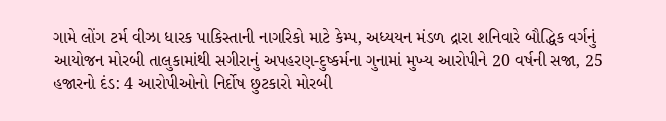ગામે લોંગ ટર્મ વીઝા ધારક પાકિસ્તાની નાગરિકો માટે કેમ્પ, અધ્યયન મંડળ દ્રારા શનિવારે બૌદ્ધિક વર્ગનું આયોજન મોરબી તાલુકામાંથી સગીરાનું અપહરણ-દુષ્કર્મના ગુનામાં મુખ્ય આરોપીને 20 વર્ષની સજા, 25 હજારનો દંડ: 4 આરોપીઓનો નિર્દોષ છુટકારો મોરબી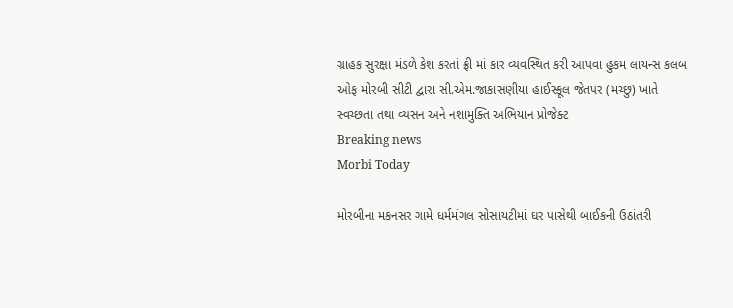ગ્રાહક સુરક્ષા મંડળે કેશ કરતાં ફ્રી માં કાર વ્યવસ્થિત કરી આપવા હુકમ લાયન્સ કલબ ઓફ મોરબી સીટી દ્વારા સી.એમ.જાકાસણીયા હાઈસ્કૂલ જેતપર (મચ્છુ) ખાતે સ્વચ્છતા તથા વ્યસન અને નશામુક્તિ અભિયાન પ્રોજેક્ટ
Breaking news
Morbi Today

મોરબીના મકનસર ગામે ધર્મમંગલ સોસાયટીમાં ઘર પાસેથી બાઈકની ઉઠાંતરી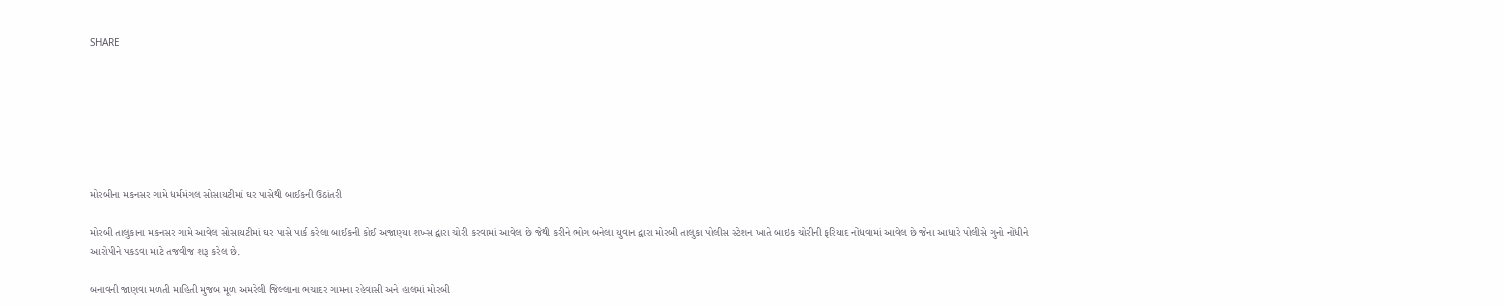SHARE







મોરબીના મકનસર ગામે ધર્મમંગલ સોસાયટીમાં ઘર પાસેથી બાઈકની ઉઠાંતરી

મોરબી તાલુકાના મકનસર ગામે આવેલ સોસાયટીમાં ઘર પાસે પાર્ક કરેલા બાઈકની કોઈ અજાણ્યા શખ્સ દ્વારા ચોરી કરવામાં આવેલ છે જેથી કરીને ભોગ બનેલા યુવાન દ્વારા મોરબી તાલુકા પોલીસ સ્ટેશન ખાતે બાઇક ચોરીની ફરિયાદ નોંધવામાં આવેલ છે જેના આધારે પોલીસે ગુનો નોંધીને આરોપીને પકડવા માટે તજવીજ શરૂ કરેલ છે.

બનાવની જાણવા મળતી માહિતી મુજબ મૂળ અમરેલી જિલ્લાના ભચાદર ગામના રહેવાસી અને હાલમાં મોરબી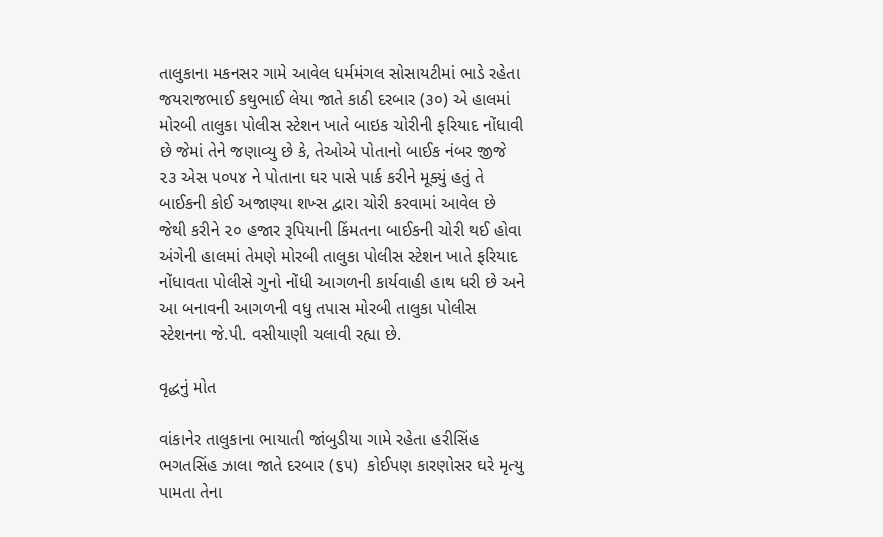તાલુકાના મકનસર ગામે આવેલ ધર્મમંગલ સોસાયટીમાં ભાડે રહેતા જયરાજભાઈ કથુભાઈ લેયા જાતે કાઠી દરબાર (૩૦) એ હાલમાં મોરબી તાલુકા પોલીસ સ્ટેશન ખાતે બાઇક ચોરીની ફરિયાદ નોંધાવી છે જેમાં તેને જણાવ્યુ છે કે, તેઓએ પોતાનો બાઈક નંબર જીજે ૨૩ એસ ૫૦૫૪ ને પોતાના ઘર પાસે પાર્ક કરીને મૂક્યું હતું તે બાઈકની કોઈ અજાણ્યા શખ્સ દ્વારા ચોરી કરવામાં આવેલ છે જેથી કરીને ૨૦ હજાર રૂપિયાની કિંમતના બાઈકની ચોરી થઈ હોવા અંગેની હાલમાં તેમણે મોરબી તાલુકા પોલીસ સ્ટેશન ખાતે ફરિયાદ નોંધાવતા પોલીસે ગુનો નોંધી આગળની કાર્યવાહી હાથ ધરી છે અને આ બનાવની આગળની વધુ તપાસ મોરબી તાલુકા પોલીસ સ્ટેશનના જે.પી. વસીયાણી ચલાવી રહ્યા છે.

વૃદ્ધનું મોત

વાંકાનેર તાલુકાના ભાયાતી જાંબુડીયા ગામે રહેતા હરીસિંહ ભગતસિંહ ઝાલા જાતે દરબાર (૬૫)  કોઈપણ કારણોસર ઘરે મૃત્યુ પામતા તેના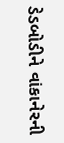ડેડબોડીને વાંકાનેરની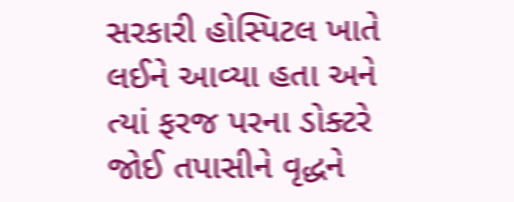સરકારી હોસ્પિટલ ખાતે લઈને આવ્યા હતા અને ત્યાં ફરજ પરના ડોક્ટરે જોઈ તપાસીને વૃદ્ધને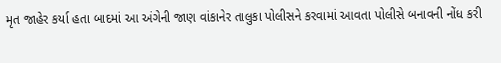મૃત જાહેર કર્યા હતા બાદમાં આ અંગેની જાણ વાંકાનેર તાલુકા પોલીસને કરવામાં આવતા પોલીસે બનાવની નોંધ કરી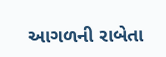આગળની રાબેતા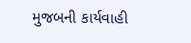મુજબની કાર્યવાહી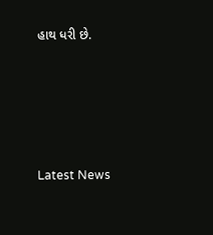હાથ ધરી છે.






Latest News